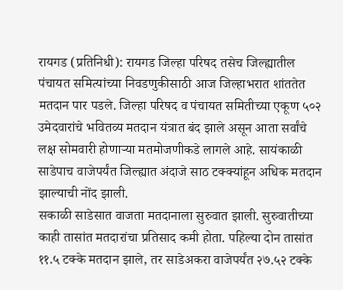रायगड (प्रतिनिधी): रायगड जिल्हा परिषद तसेच जिल्ह्यातील पंचायत समित्यांच्या निवडणुकीसाठी आज जिल्हाभरात शांततेत मतदान पार पडले. जिल्हा परिषद व पंचायत समितीच्या एकूण ५०२ उमेदवारांचे भवितव्य मतदान यंत्रात बंद झाले असून आता सर्वांचे लक्ष सोमवारी होणाऱ्या मतमोजणीकडे लागले आहे. सायंकाळी साडेपाच वाजेपर्यंत जिल्ह्यात अंदाजे साठ टक्क्यांहून अधिक मतदान झाल्याची नोंद झाली.
सकाळी साडेसात वाजता मतदानाला सुरुवात झाली. सुरुवातीच्या काही तासांत मतदारांचा प्रतिसाद कमी होता. पहिल्या दोन तासांत ११.५ टक्के मतदान झाले, तर साडेअकरा वाजेपर्यंत २७.५२ टक्के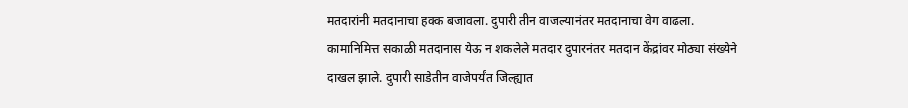मतदारांनी मतदानाचा हक्क बजावला. दुपारी तीन वाजल्यानंतर मतदानाचा वेग वाढला. कामानिमित्त सकाळी मतदानास येऊ न शकलेले मतदार दुपारनंतर मतदान केंद्रांवर मोठ्या संख्येने दाखल झाले. दुपारी साडेतीन वाजेपर्यंत जिल्ह्यात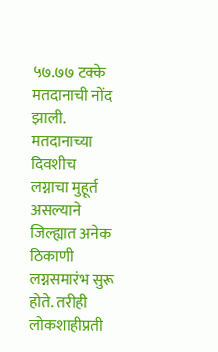५७.७७ टक्के मतदानाची नोंद झाली.
मतदानाच्या दिवशीच लग्नाचा मुहूर्त असल्याने जिल्ह्यात अनेक ठिकाणी लग्नसमारंभ सुरू होते. तरीही लोकशाहीप्रती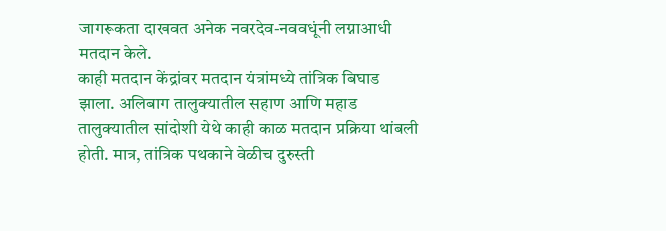जागरूकता दाखवत अनेक नवरदेव-नववधूंनी लग्नाआधी मतदान केले.
काही मतदान केंद्रांवर मतदान यंत्रांमध्ये तांत्रिक बिघाड झाला. अलिबाग तालुक्यातील सहाण आणि महाड तालुक्यातील सांदोशी येथे काही काळ मतदान प्रक्रिया थांबली होती. मात्र, तांत्रिक पथकाने वेळीच दुरुस्ती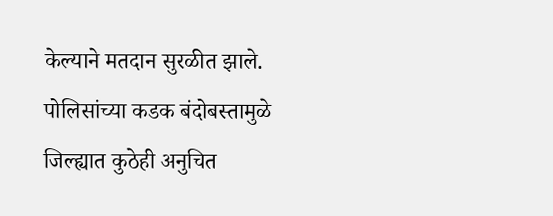केल्याने मतदान सुरळीत झाले. पोलिसांच्या कडक बंदोबस्तामुळे जिल्ह्यात कुठेही अनुचित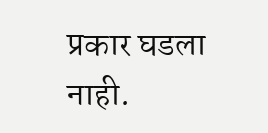प्रकार घडला नाही.